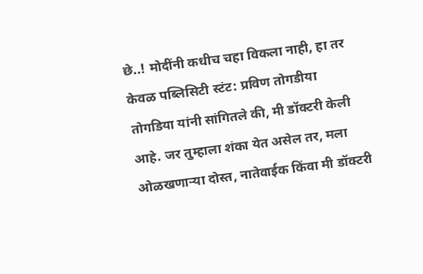छे..! मोदींनी कधीच चहा विकला नाही, हा तर केवळ पब्लिसिटी स्टंट: प्रविण तोगडीया
तोगडिया यांनी सांगितले की, मी डॉक्टरी केली आहे. जर तुम्हाला शंका येत असेल तर, मला ओळखणाऱ्या दोस्त, नातेवाईक किंवा मी डॉक्टरी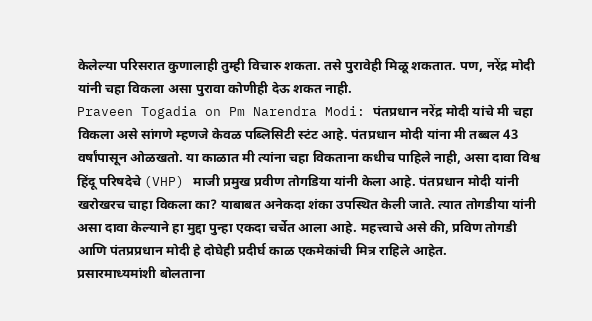केलेल्या परिसरात कुणालाही तुम्ही विचारु शकता. तसे पुरावेही मिळू शकतात. पण, नरेंद्र मोदी यांनी चहा विकला असा पुरावा कोणीही देऊ शकत नाही.
Praveen Togadia on Pm Narendra Modi: पंतप्रधान नरेंद्र मोदी यांचे मी चहा विकला असे सांगणे म्हणजे केवळ पब्लिसिटी स्टंट आहे. पंतप्रधान मोदी यांना मी तब्बल 43 वर्षांपासून ओळखतो. या काळात मी त्यांना चहा विकताना कधीच पाहिले नाही, असा दावा विश्व हिंदू परिषदेचे (VHP) माजी प्रमुख प्रवीण तोगडिया यांनी केला आहे. पंतप्रधान मोदी यांनी खरोखरच चाहा विकला का? याबाबत अनेकदा शंका उपस्थित केली जाते. त्यात तोगडीया यांनी असा दावा केल्याने हा मुद्दा पुन्हा एकदा चर्चेत आला आहे. महत्त्वाचे असे की, प्रविण तोगडी आणि पंतप्रप्रधान मोदी हे दोघेही प्रदीर्घ काळ एकमेकांची मित्र राहिले आहेत.
प्रसारमाध्यमांशी बोलताना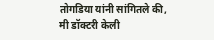तोगडिया यांनी सांगितले की, मी डॉक्टरी केली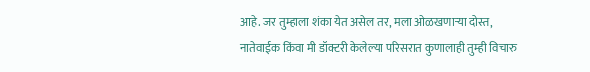आहे. जर तुम्हाला शंका येत असेल तर, मला ओळखणाऱ्या दोस्त, नातेवाईक किंवा मी डॉक्टरी केलेल्या परिसरात कुणालाही तुम्ही विचारु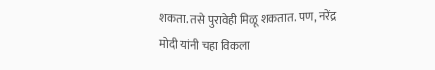शकता. तसे पुरावेही मिळू शकतात. पण, नरेंद्र मोदी यांनी चहा विकला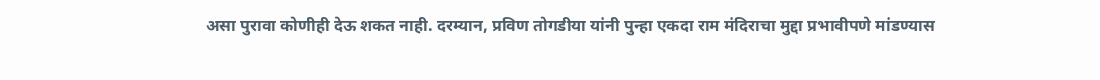असा पुरावा कोणीही देऊ शकत नाही. दरम्यान, प्रविण तोगडीया यांनी पुन्हा एकदा राम मंदिराचा मुद्दा प्रभावीपणे मांडण्यास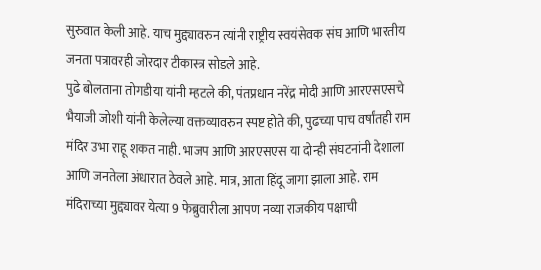सुरुवात केली आहे. याच मुद्द्यावरुन त्यांनी राष्ट्रीय स्वयंसेवक संघ आणि भारतीय जनता पत्रावरही जोरदार टीकास्त्र सोडले आहे.
पुढे बोलताना तोगडीया यांनी म्हटले की, पंतप्रधान नरेंद्र मोदी आणि आरएसएसचे भैयाजी जोशी यांनी केलेल्या वक्तव्यावरुन स्पष्ट होते की, पुढच्या पाच वर्षांतही राम मंदिर उभा राहू शकत नाही. भाजप आणि आरएसएस या दोन्ही संघटनांनी देशाला आणि जनतेला अंधारात ठेवले आहे. मात्र, आता हिंदू जागा झाला आहे. राम मंदिराच्या मुद्द्यावर येत्या 9 फेब्रुवारीला आपण नव्या राजकीय पक्षाची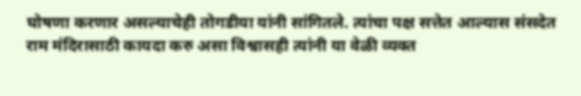घोषणा करणार असल्याचेही तोगडीया यांनी सांगितले. त्यांचा पक्ष सत्तेत आल्यास संसदेत राम मंदिरासाठी कायदा करु असा विश्वासही त्यांनी या वेळी व्यक्त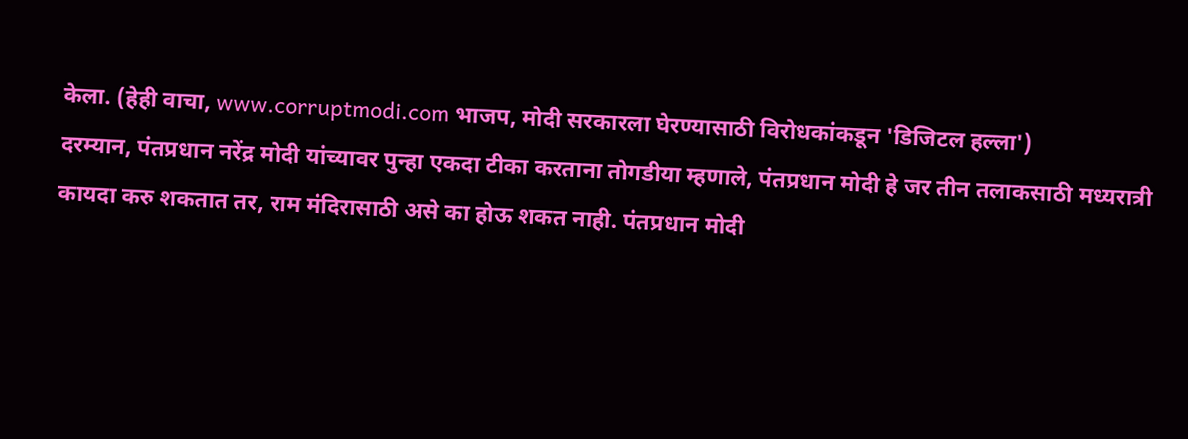केला. (हेही वाचा, www.corruptmodi.com भाजप, मोदी सरकारला घेरण्यासाठी विरोधकांकडून 'डिजिटल हल्ला')
दरम्यान, पंतप्रधान नरेंद्र मोदी यांच्यावर पुन्हा एकदा टीका करताना तोगडीया म्हणाले, पंतप्रधान मोदी हे जर तीन तलाकसाठी मध्यरात्री कायदा करु शकतात तर, राम मंदिरासाठी असे का होऊ शकत नाही. पंतप्रधान मोदी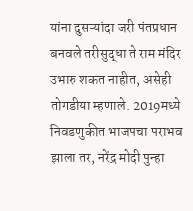यांना दुसऱ्यांदा जरी पंतप्रधान बनवले तरीसुद्धा ते राम मंदिर उभारु शकत नाहीत, असेही तोगडीया म्हणाले. 2019मध्ये निवडणुकीत भाजपचा पराभव झाला तर, नरेंद्र मोदी पुन्हा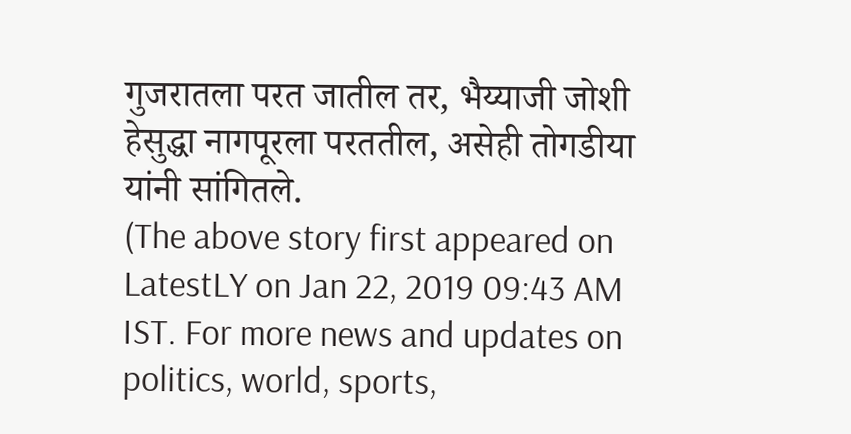गुजरातला परत जातील तर, भैय्याजी जोशी हेसुद्धा नागपूरला परततील, असेही तोगडीया यांनी सांगितले.
(The above story first appeared on LatestLY on Jan 22, 2019 09:43 AM IST. For more news and updates on politics, world, sports,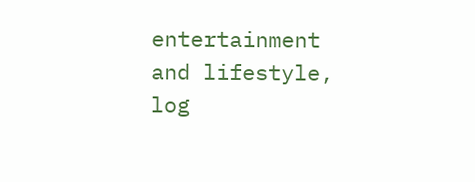entertainment and lifestyle, log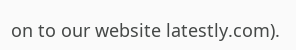on to our website latestly.com).